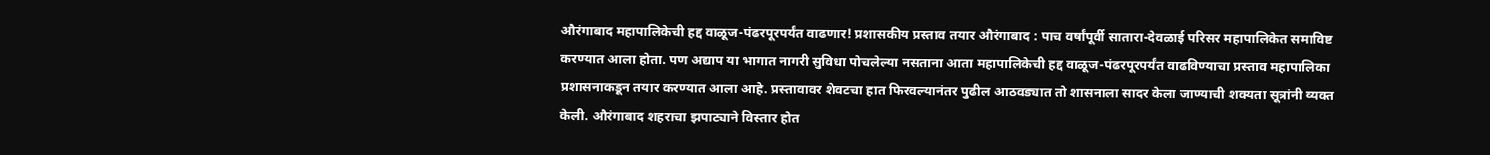औरंगाबाद महापालिकेची हद्द वाळूज-पंढरपूरपर्यंत वाढणार! प्रशासकीय प्रस्ताव तयार औरंगाबाद : पाच वर्षांपूर्वी सातारा-देवळाई परिसर महापालिकेत समाविष्ट करण्यात आला होता. पण अद्याप या भागात नागरी सुविधा पोचलेल्या नसताना आता महापालिकेची हद्द वाळूज-पंढरपूरपर्यंत वाढविण्याचा प्रस्ताव महापालिका प्रशासनाकडून तयार करण्यात आला आहे. प्रस्तावावर शेवटचा हात फिरवल्यानंतर पुढील आठवड्यात तो शासनाला सादर केला जाण्याची शक्यता सूत्रांनी व्यक्त केली. औरंगाबाद शहराचा झपाट्याने विस्तार होत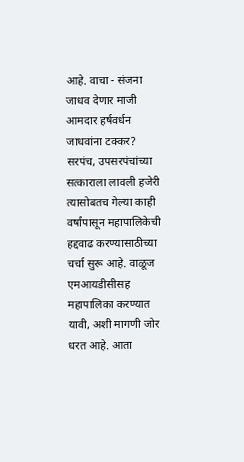आहे. वाचा - संजना जाधव देणार माजी आमदार हर्षवर्धन जाधवांना टक्कर? सरपंच, उपसरपंचांच्या सत्काराला लावली हजेरी त्यासोबतच गेल्या काही वर्षांपासून महापालिकेची हद्दवाढ करण्यासाठीच्या चर्चा सुरू आहे. वाळूज एमआयडीसीसह महापालिका करण्यात यावी, अशी मागणी जोर धरत आहे. आता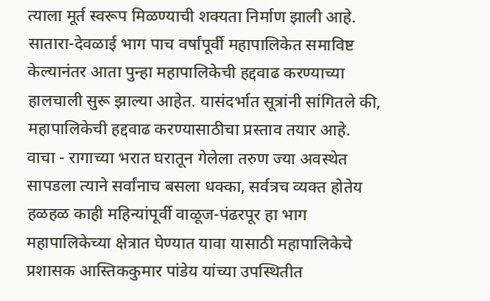त्याला मूर्त स्वरूप मिळण्याची शक्यता निर्माण झाली आहे. सातारा-देवळाई भाग पाच वर्षांपूर्वी महापालिकेत समाविष्ट केल्यानंतर आता पुन्हा महापालिकेची हद्दवाढ करण्याच्या हालचाली सुरू झाल्या आहेत. यासंदर्भात सूत्रांनी सांगितले की, महापालिकेची हद्दवाढ करण्यासाठीचा प्रस्ताव तयार आहे. वाचा - रागाच्या भरात घरातून गेलेला तरुण ज्या अवस्थेत सापडला त्याने सर्वांनाच बसला धक्का, सर्वत्रच व्यक्त होतेय हळहळ काही महिन्यांपूर्वी वाळूज-पंढरपूर हा भाग महापालिकेच्या क्षेत्रात घेण्यात यावा यासाठी महापालिकेचे प्रशासक आस्तिककुमार पांडेय यांच्या उपस्थितीत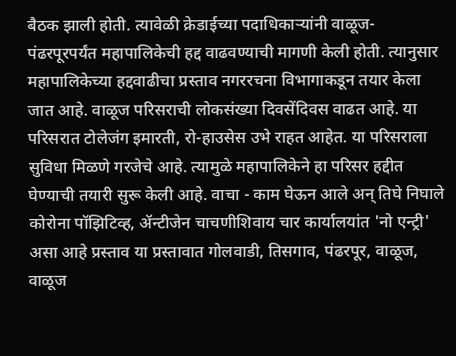बैठक झाली होती. त्यावेळी क्रेडाईच्या पदाधिकाऱ्यांनी वाळूज-पंढरपूरपर्यंत महापालिकेची हद्द वाढवण्याची मागणी केली होती. त्यानुसार महापालिकेच्या हद्दवाढीचा प्रस्ताव नगररचना विभागाकडून तयार केला जात आहे. वाळूज परिसराची लोकसंख्या दिवसेंदिवस वाढत आहे. या परिसरात टोलेजंग इमारती, रो-हाउसेस उभे राहत आहेत. या परिसराला सुविधा मिळणे गरजेचे आहे. त्यामुळे महापालिकेने हा परिसर हद्दीत घेण्याची तयारी सुरू केली आहे. वाचा - काम घेऊन आले अन् तिघे निघाले कोरोना पॉझिटिव्ह, ॲन्टीजेन चाचणीशिवाय चार कार्यालयांत 'नो एन्ट्री' असा आहे प्रस्ताव या प्रस्तावात गोलवाडी, तिसगाव, पंढरपूर, वाळूज, वाळूज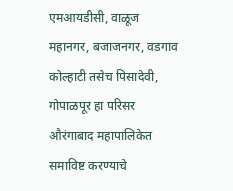एमआयडीसी, वाळूज महानगर, बजाजनगर, वडगाव कोल्हाटी तसेच पिसादेवी, गोपाळपूर हा परिसर औरंगाबाद महापालिकेत समाविष्ट करण्याचे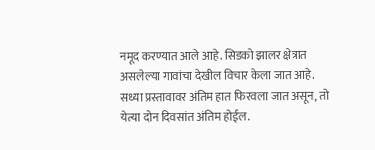नमूद करण्यात आले आहे. सिडको झालर क्षेत्रात असलेल्या गावांचा देखील विचार केला जात आहे. सध्या प्रस्तावावर अंतिम हात फिरवला जात असून, तो येत्या दोन दिवसांत अंतिम होईल.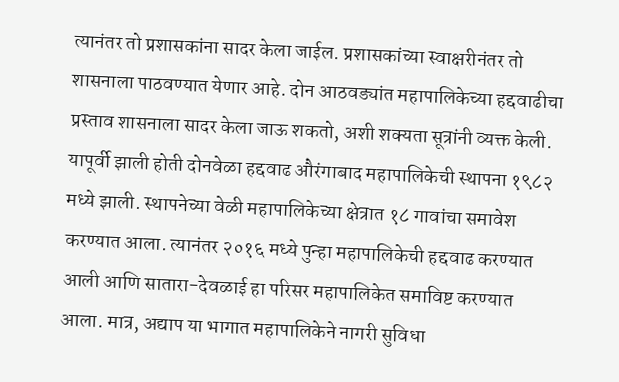त्यानंतर तो प्रशासकांना सादर केला जाईल. प्रशासकांच्या स्वाक्षरीनंतर तो शासनाला पाठवण्यात येणार आहे. दोन आठवड्यांत महापालिकेच्या हद्दवाढीचा प्रस्ताव शासनाला सादर केला जाऊ शकतो, अशी शक्यता सूत्रांनी व्यक्त केली. यापूर्वी झाली होती दोनवेळा हद्दवाढ औरंगाबाद महापालिकेची स्थापना १९८२ मध्ये झाली. स्थापनेच्या वेळी महापालिकेच्या क्षेत्रात १८ गावांचा समावेश करण्यात आला. त्यानंतर २०१६ मध्ये पुन्हा महापालिकेची हद्दवाढ करण्यात आली आणि सातारा-देवळाई हा परिसर महापालिकेत समाविष्ट करण्यात आला. मात्र, अद्याप या भागात महापालिकेने नागरी सुविधा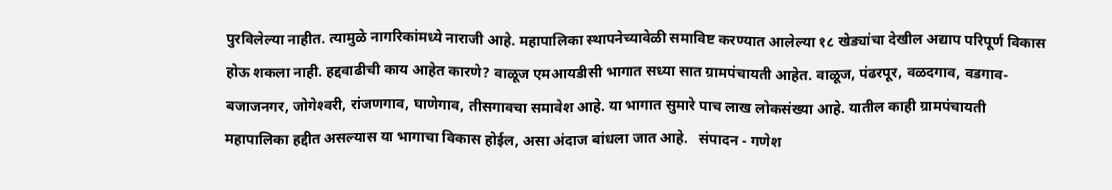पुरविलेल्या नाहीत. त्यामुळे नागरिकांमध्ये नाराजी आहे. महापालिका स्थापनेच्यावेळी समाविष्ट करण्यात आलेल्या १८ खेड्यांचा देखील अद्याप परिपूर्ण विकास होऊ शकला नाही. हद्दवाढीची काय आहेत कारणे? वाळूज एमआयडीसी भागात सध्या सात ग्रामपंचायती आहेत. वाळूज, पंढरपूर, वळदगाव, वडगाव-बजाजनगर, जोगेश्‍वरी, रांजणगाव, घाणेगाव, तीसगावचा समावेश आहे. या भागात सुमारे पाच लाख लोकसंख्या आहे. यातील काही ग्रामपंचायती महापालिका हद्दीत असल्यास या भागाचा विकास होईल, असा अंदाज बांधला जात आहे.   संपादन - गणेश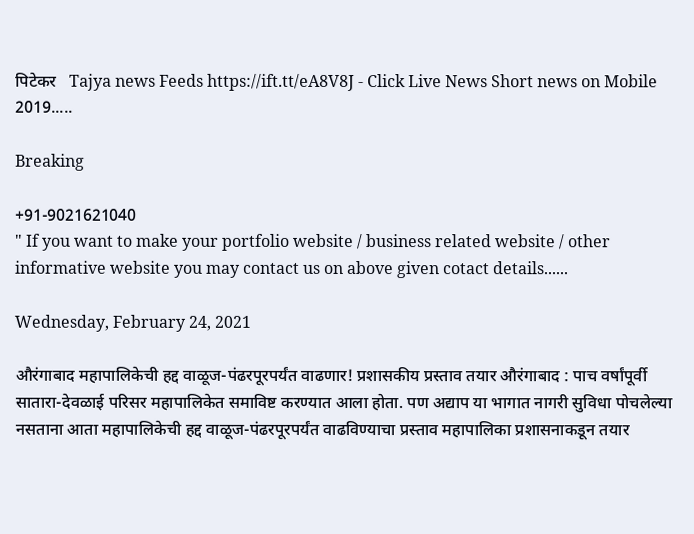पिटेकर   Tajya news Feeds https://ift.tt/eA8V8J - Click Live News Short news on Mobile 2019.....

Breaking

+91-9021621040
" If you want to make your portfolio website / business related website / other informative website you may contact us on above given cotact details......

Wednesday, February 24, 2021

औरंगाबाद महापालिकेची हद्द वाळूज-पंढरपूरपर्यंत वाढणार! प्रशासकीय प्रस्ताव तयार औरंगाबाद : पाच वर्षांपूर्वी सातारा-देवळाई परिसर महापालिकेत समाविष्ट करण्यात आला होता. पण अद्याप या भागात नागरी सुविधा पोचलेल्या नसताना आता महापालिकेची हद्द वाळूज-पंढरपूरपर्यंत वाढविण्याचा प्रस्ताव महापालिका प्रशासनाकडून तयार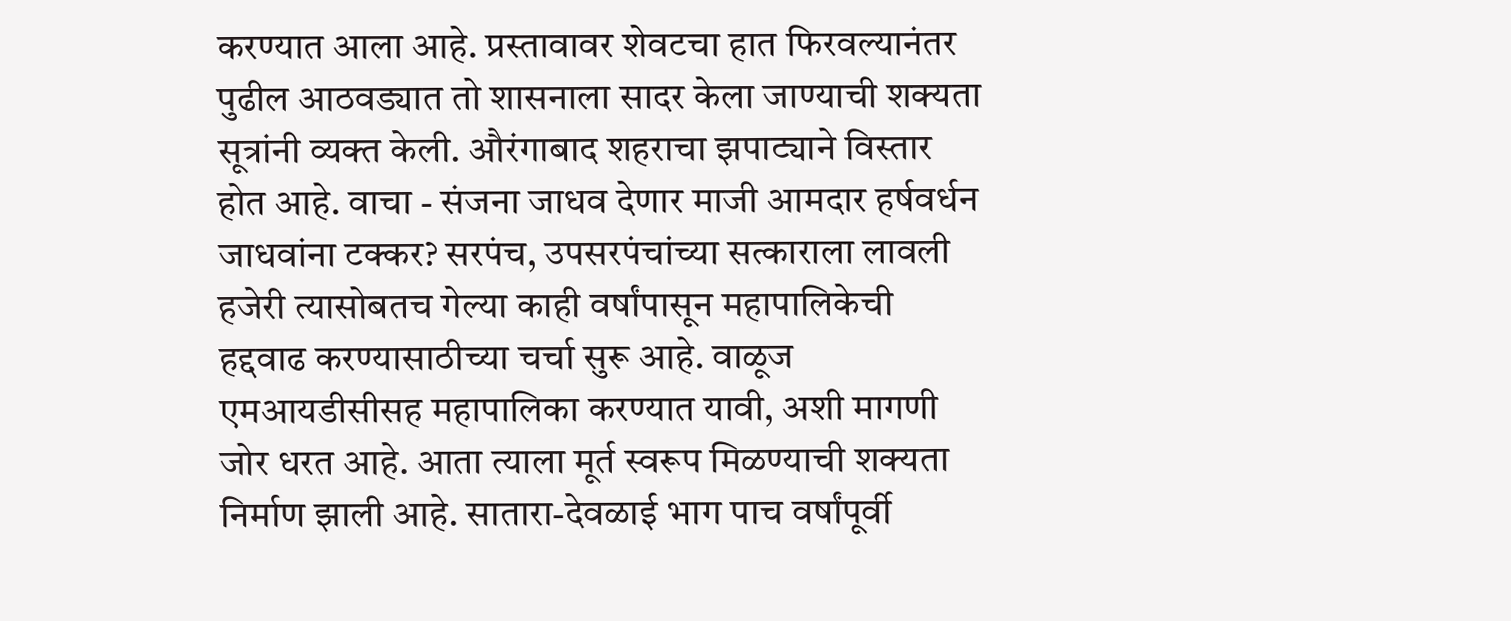करण्यात आला आहे. प्रस्तावावर शेवटचा हात फिरवल्यानंतर पुढील आठवड्यात तो शासनाला सादर केला जाण्याची शक्यता सूत्रांनी व्यक्त केली. औरंगाबाद शहराचा झपाट्याने विस्तार होत आहे. वाचा - संजना जाधव देणार माजी आमदार हर्षवर्धन जाधवांना टक्कर? सरपंच, उपसरपंचांच्या सत्काराला लावली हजेरी त्यासोबतच गेल्या काही वर्षांपासून महापालिकेची हद्दवाढ करण्यासाठीच्या चर्चा सुरू आहे. वाळूज एमआयडीसीसह महापालिका करण्यात यावी, अशी मागणी जोर धरत आहे. आता त्याला मूर्त स्वरूप मिळण्याची शक्यता निर्माण झाली आहे. सातारा-देवळाई भाग पाच वर्षांपूर्वी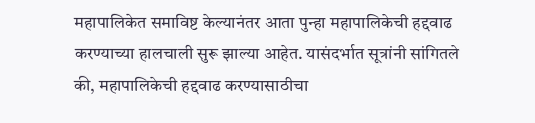महापालिकेत समाविष्ट केल्यानंतर आता पुन्हा महापालिकेची हद्दवाढ करण्याच्या हालचाली सुरू झाल्या आहेत. यासंदर्भात सूत्रांनी सांगितले की, महापालिकेची हद्दवाढ करण्यासाठीचा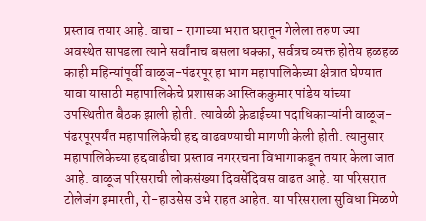प्रस्ताव तयार आहे. वाचा - रागाच्या भरात घरातून गेलेला तरुण ज्या अवस्थेत सापडला त्याने सर्वांनाच बसला धक्का, सर्वत्रच व्यक्त होतेय हळहळ काही महिन्यांपूर्वी वाळूज-पंढरपूर हा भाग महापालिकेच्या क्षेत्रात घेण्यात यावा यासाठी महापालिकेचे प्रशासक आस्तिककुमार पांडेय यांच्या उपस्थितीत बैठक झाली होती. त्यावेळी क्रेडाईच्या पदाधिकाऱ्यांनी वाळूज-पंढरपूरपर्यंत महापालिकेची हद्द वाढवण्याची मागणी केली होती. त्यानुसार महापालिकेच्या हद्दवाढीचा प्रस्ताव नगररचना विभागाकडून तयार केला जात आहे. वाळूज परिसराची लोकसंख्या दिवसेंदिवस वाढत आहे. या परिसरात टोलेजंग इमारती, रो-हाउसेस उभे राहत आहेत. या परिसराला सुविधा मिळणे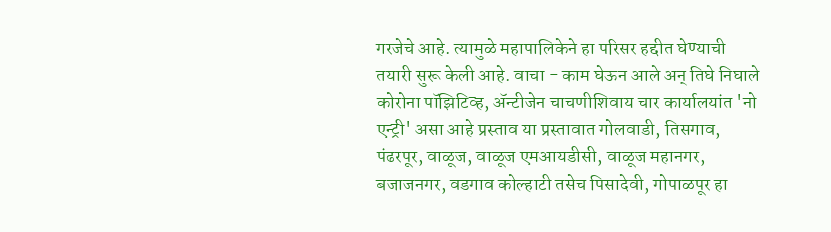गरजेचे आहे. त्यामुळे महापालिकेने हा परिसर हद्दीत घेण्याची तयारी सुरू केली आहे. वाचा - काम घेऊन आले अन् तिघे निघाले कोरोना पॉझिटिव्ह, ॲन्टीजेन चाचणीशिवाय चार कार्यालयांत 'नो एन्ट्री' असा आहे प्रस्ताव या प्रस्तावात गोलवाडी, तिसगाव, पंढरपूर, वाळूज, वाळूज एमआयडीसी, वाळूज महानगर, बजाजनगर, वडगाव कोल्हाटी तसेच पिसादेवी, गोपाळपूर हा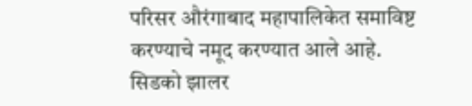परिसर औरंगाबाद महापालिकेत समाविष्ट करण्याचे नमूद करण्यात आले आहे. सिडको झालर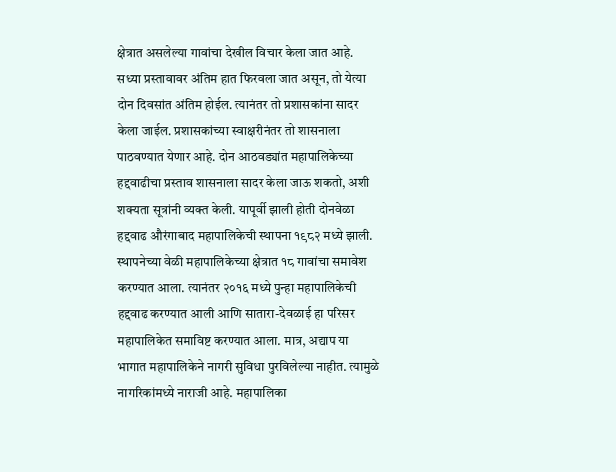क्षेत्रात असलेल्या गावांचा देखील विचार केला जात आहे. सध्या प्रस्तावावर अंतिम हात फिरवला जात असून, तो येत्या दोन दिवसांत अंतिम होईल. त्यानंतर तो प्रशासकांना सादर केला जाईल. प्रशासकांच्या स्वाक्षरीनंतर तो शासनाला पाठवण्यात येणार आहे. दोन आठवड्यांत महापालिकेच्या हद्दवाढीचा प्रस्ताव शासनाला सादर केला जाऊ शकतो, अशी शक्यता सूत्रांनी व्यक्त केली. यापूर्वी झाली होती दोनवेळा हद्दवाढ औरंगाबाद महापालिकेची स्थापना १९८२ मध्ये झाली. स्थापनेच्या वेळी महापालिकेच्या क्षेत्रात १८ गावांचा समावेश करण्यात आला. त्यानंतर २०१६ मध्ये पुन्हा महापालिकेची हद्दवाढ करण्यात आली आणि सातारा-देवळाई हा परिसर महापालिकेत समाविष्ट करण्यात आला. मात्र, अद्याप या भागात महापालिकेने नागरी सुविधा पुरविलेल्या नाहीत. त्यामुळे नागरिकांमध्ये नाराजी आहे. महापालिका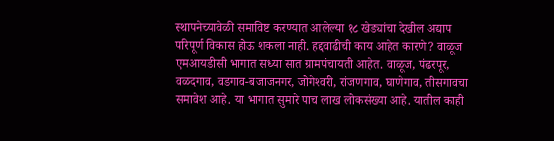स्थापनेच्यावेळी समाविष्ट करण्यात आलेल्या १८ खेड्यांचा देखील अद्याप परिपूर्ण विकास होऊ शकला नाही. हद्दवाढीची काय आहेत कारणे? वाळूज एमआयडीसी भागात सध्या सात ग्रामपंचायती आहेत. वाळूज, पंढरपूर, वळदगाव, वडगाव-बजाजनगर, जोगेश्‍वरी, रांजणगाव, घाणेगाव, तीसगावचा समावेश आहे. या भागात सुमारे पाच लाख लोकसंख्या आहे. यातील काही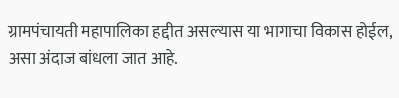ग्रामपंचायती महापालिका हद्दीत असल्यास या भागाचा विकास होईल, असा अंदाज बांधला जात आहे.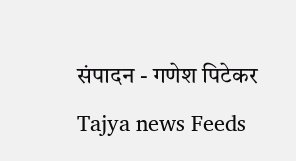संपादन - गणेश पिटेकर   Tajya news Feeds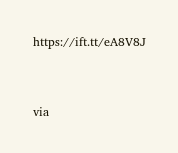https://ift.tt/eA8V8J


via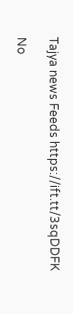Tajya news Feeds https://ift.tt/3sqDDFK

No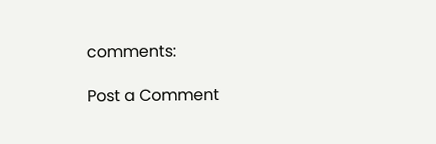comments:

Post a Comment